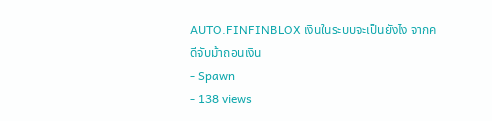AUTO.FINFINBLOX เงินในระบบจะเป็นยังไง จากคดีจับม้าถอนเงิน
- Spawn
- 138 views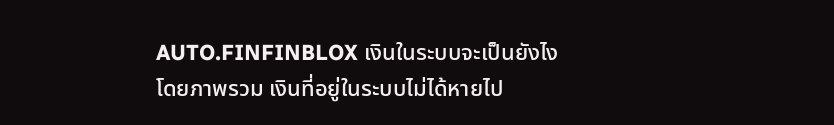AUTO.FINFINBLOX เงินในระบบจะเป็นยังไง โดยภาพรวม เงินที่อยู่ในระบบไม่ได้หายไป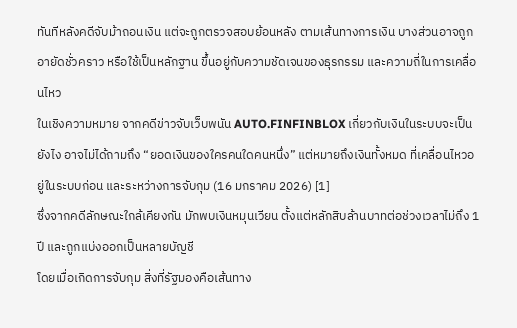ทันทีหลังคดีจับม้าถอนเงิน แต่จะถูกตรวจสอบย้อนหลัง ตามเส้นทางการเงิน บางส่วนอาจถูกอายัดชั่วคราว หรือใช้เป็นหลักฐาน ขึ้นอยู่กับความชัดเจนของธุรกรรม และความถี่ในการเคลื่อนไหว
ในเชิงความหมาย จากคดีข่าวจับเว็บพนัน AUTO.FINFINBLOX เกี่ยวกับเงินในระบบจะเป็นยังไง อาจไม่ได้ถามถึง “ยอดเงินของใครคนใดคนหนึ่ง” แต่หมายถึงเงินทั้งหมด ที่เคลื่อนไหวอยู่ในระบบก่อน และระหว่างการจับกุม (16 มกราคม 2026) [1]
ซึ่งจากคดีลักษณะใกล้เคียงกัน มักพบเงินหมุนเวียน ตั้งแต่หลักสิบล้านบาทต่อช่วงเวลาไม่ถึง 1 ปี และถูกแบ่งออกเป็นหลายบัญชี
โดยเมื่อเกิดการจับกุม สิ่งที่รัฐมองคือเส้นทาง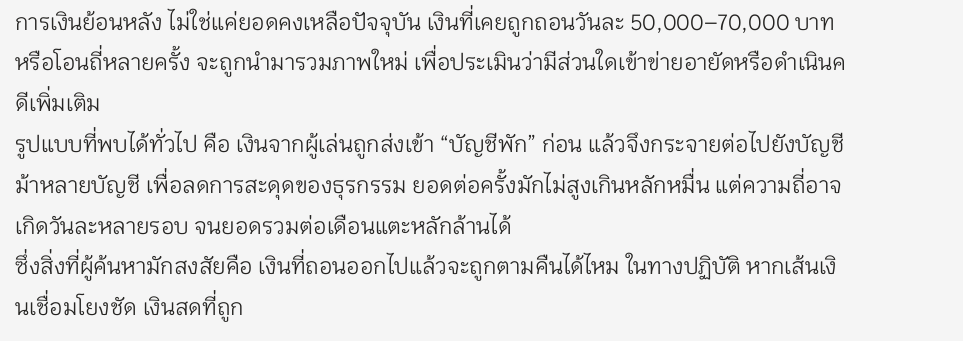การเงินย้อนหลัง ไม่ใช่แค่ยอดคงเหลือปัจจุบัน เงินที่เคยถูกถอนวันละ 50,000–70,000 บาท หรือโอนถี่หลายครั้ง จะถูกนำมารวมภาพใหม่ เพื่อประเมินว่ามีส่วนใดเข้าข่ายอายัดหรือดำเนินคดีเพิ่มเติม
รูปแบบที่พบได้ทั่วไป คือ เงินจากผู้เล่นถูกส่งเข้า “บัญชีพัก” ก่อน แล้วจึงกระจายต่อไปยังบัญชีม้าหลายบัญชี เพื่อลดการสะดุดของธุรกรรม ยอดต่อครั้งมักไม่สูงเกินหลักหมื่น แต่ความถี่อาจเกิดวันละหลายรอบ จนยอดรวมต่อเดือนแตะหลักล้านได้
ซึ่งสิ่งที่ผู้ค้นหามักสงสัยคือ เงินที่ถอนออกไปแล้วจะถูกตามคืนได้ไหม ในทางปฏิบัติ หากเส้นเงินเชื่อมโยงชัด เงินสดที่ถูก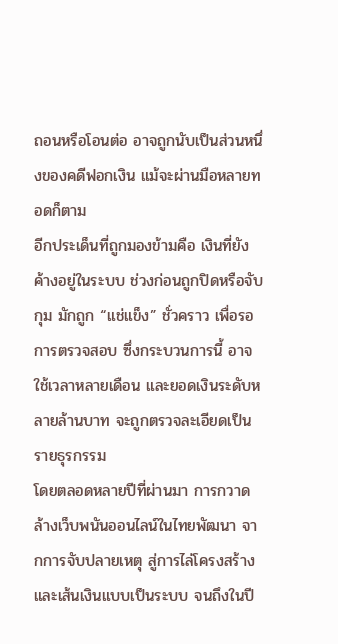ถอนหรือโอนต่อ อาจถูกนับเป็นส่วนหนึ่งของคดีฟอกเงิน แม้จะผ่านมือหลายทอดก็ตาม
อีกประเด็นที่ถูกมองข้ามคือ เงินที่ยังค้างอยู่ในระบบ ช่วงก่อนถูกปิดหรือจับกุม มักถูก “แช่แข็ง” ชั่วคราว เพื่อรอการตรวจสอบ ซึ่งกระบวนการนี้ อาจใช้เวลาหลายเดือน และยอดเงินระดับหลายล้านบาท จะถูกตรวจละเอียดเป็นรายธุรกรรม
โดยตลอดหลายปีที่ผ่านมา การกวาดล้างเว็บพนันออนไลน์ในไทยพัฒนา จากการจับปลายเหตุ สู่การไล่โครงสร้าง และเส้นเงินแบบเป็นระบบ จนถึงในปี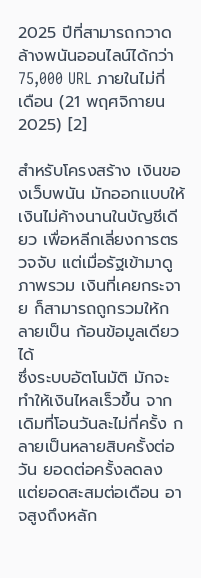2025 ปีที่สามารถกวาดล้างพนันออนไลน์ได้กว่า 75,000 URL ภายในไม่กี่เดือน (21 พฤศจิกายน 2025) [2]

สำหรับโครงสร้าง เงินของเว็บพนัน มักออกแบบให้เงินไม่ค้างนานในบัญชีเดียว เพื่อหลีกเลี่ยงการตรวจจับ แต่เมื่อรัฐเข้ามาดูภาพรวม เงินที่เคยกระจาย ก็สามารถถูกรวมให้กลายเป็น ก้อนข้อมูลเดียวได้
ซึ่งระบบอัตโนมัติ มักจะทำให้เงินไหลเร็วขึ้น จากเดิมที่โอนวันละไม่กี่ครั้ง กลายเป็นหลายสิบครั้งต่อวัน ยอดต่อครั้งลดลง แต่ยอดสะสมต่อเดือน อาจสูงถึงหลัก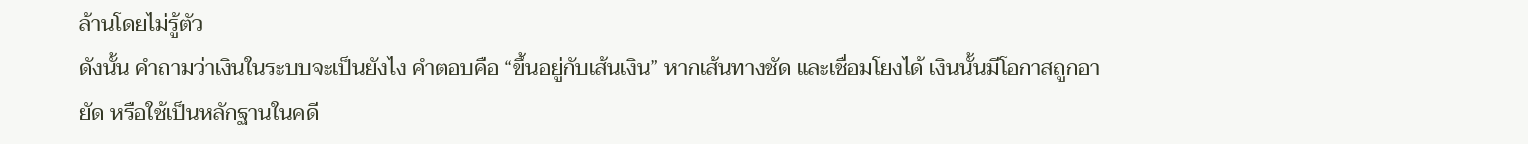ล้านโดยไม่รู้ตัว
ดังนั้น คำถามว่าเงินในระบบจะเป็นยังไง คำตอบคือ “ขึ้นอยู่กับเส้นเงิน” หากเส้นทางชัด และเชื่อมโยงได้ เงินนั้นมีโอกาสถูกอายัด หรือใช้เป็นหลักฐานในคดี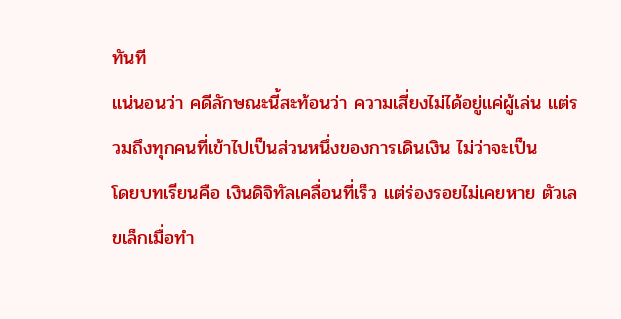ทันที
แน่นอนว่า คดีลักษณะนี้สะท้อนว่า ความเสี่ยงไม่ได้อยู่แค่ผู้เล่น แต่รวมถึงทุกคนที่เข้าไปเป็นส่วนหนึ่งของการเดินเงิน ไม่ว่าจะเป็น
โดยบทเรียนคือ เงินดิจิทัลเคลื่อนที่เร็ว แต่ร่องรอยไม่เคยหาย ตัวเลขเล็กเมื่อทำ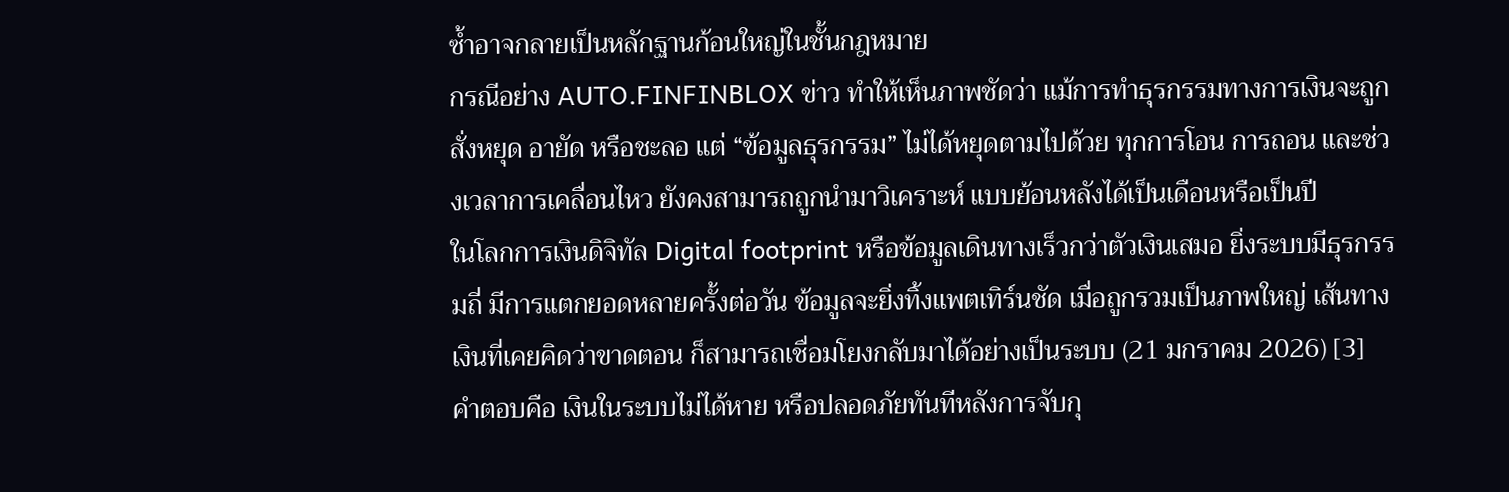ซ้ำอาจกลายเป็นหลักฐานก้อนใหญ่ในชั้นกฎหมาย
กรณีอย่าง AUTO.FINFINBLOX ข่าว ทำให้เห็นภาพชัดว่า แม้การทำธุรกรรมทางการเงินจะถูกสั่งหยุด อายัด หรือชะลอ แต่ “ข้อมูลธุรกรรม” ไม่ได้หยุดตามไปด้วย ทุกการโอน การถอน และช่วงเวลาการเคลื่อนไหว ยังคงสามารถถูกนำมาวิเคราะห์ แบบย้อนหลังได้เป็นเดือนหรือเป็นปี
ในโลกการเงินดิจิทัล Digital footprint หรือข้อมูลเดินทางเร็วกว่าตัวเงินเสมอ ยิ่งระบบมีธุรกรรมถี่ มีการแตกยอดหลายครั้งต่อวัน ข้อมูลจะยิ่งทิ้งแพตเทิร์นชัด เมื่อถูกรวมเป็นภาพใหญ่ เส้นทางเงินที่เคยคิดว่าขาดตอน ก็สามารถเชื่อมโยงกลับมาได้อย่างเป็นระบบ (21 มกราคม 2026) [3]
คำตอบคือ เงินในระบบไม่ได้หาย หรือปลอดภัยทันทีหลังการจับกุ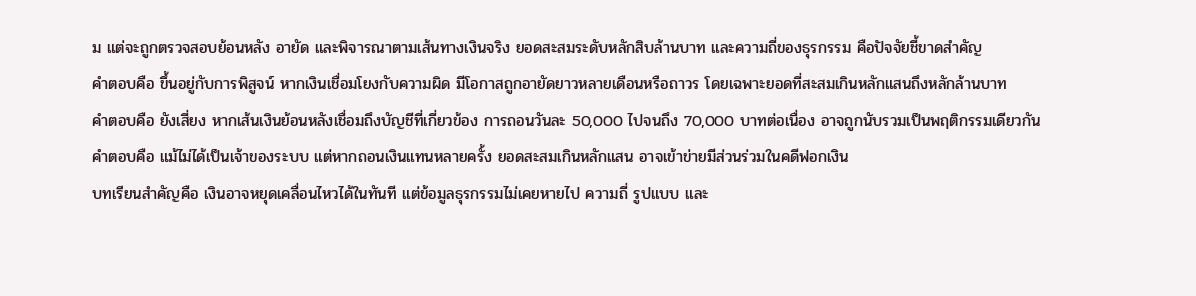ม แต่จะถูกตรวจสอบย้อนหลัง อายัด และพิจารณาตามเส้นทางเงินจริง ยอดสะสมระดับหลักสิบล้านบาท และความถี่ของธุรกรรม คือปัจจัยชี้ขาดสำคัญ
คำตอบคือ ขึ้นอยู่กับการพิสูจน์ หากเงินเชื่อมโยงกับความผิด มีโอกาสถูกอายัดยาวหลายเดือนหรือถาวร โดยเฉพาะยอดที่สะสมเกินหลักแสนถึงหลักล้านบาท
คำตอบคือ ยังเสี่ยง หากเส้นเงินย้อนหลังเชื่อมถึงบัญชีที่เกี่ยวข้อง การถอนวันละ 50,000 ไปจนถึง 70,000 บาทต่อเนื่อง อาจถูกนับรวมเป็นพฤติกรรมเดียวกัน
คำตอบคือ แม้ไม่ได้เป็นเจ้าของระบบ แต่หากถอนเงินแทนหลายครั้ง ยอดสะสมเกินหลักแสน อาจเข้าข่ายมีส่วนร่วมในคดีฟอกเงิน
บทเรียนสำคัญคือ เงินอาจหยุดเคลื่อนไหวได้ในทันที แต่ข้อมูลธุรกรรมไม่เคยหายไป ความถี่ รูปแบบ และ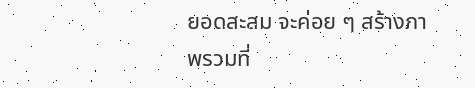ยอดสะสม จะค่อย ๆ สร้างภาพรวมที่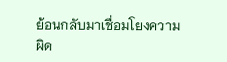ย้อนกลับมาเชื่อมโยงความผิด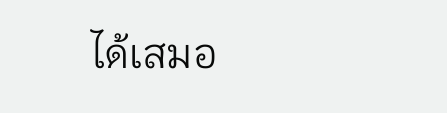ได้เสมอ